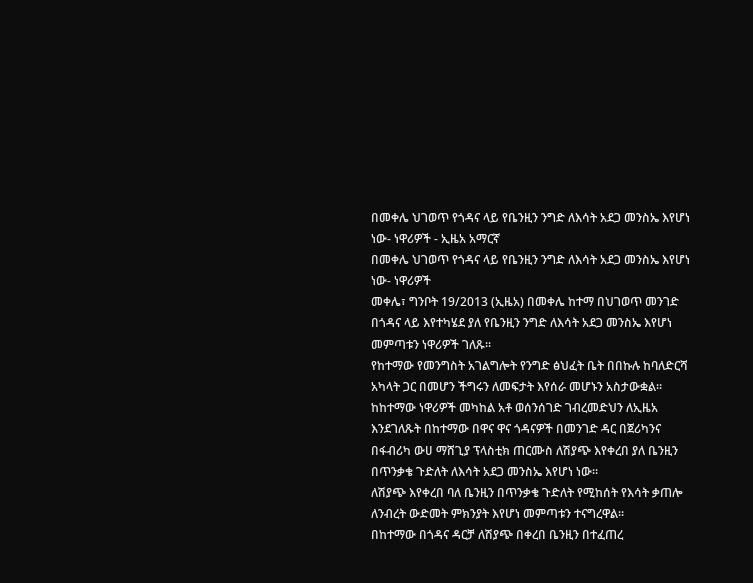በመቀሌ ህገወጥ የጎዳና ላይ የቤንዚን ንግድ ለእሳት አደጋ መንስኤ እየሆነ ነው- ነዋሪዎች - ኢዜአ አማርኛ
በመቀሌ ህገወጥ የጎዳና ላይ የቤንዚን ንግድ ለእሳት አደጋ መንስኤ እየሆነ ነው- ነዋሪዎች
መቀሌ፣ ግንቦት 19/2013 (ኢዜአ) በመቀሌ ከተማ በህገወጥ መንገድ በጎዳና ላይ እየተካሄደ ያለ የቤንዚን ንግድ ለእሳት አደጋ መንስኤ እየሆነ መምጣቱን ነዋሪዎች ገለጹ።
የከተማው የመንግስት አገልግሎት የንግድ ፅህፈት ቤት በበኩሉ ከባለድርሻ አካላት ጋር በመሆን ችግሩን ለመፍታት እየሰራ መሆኑን አስታውቋል።
ከከተማው ነዋሪዎች መካከል አቶ ወሰንሰገድ ገብረመድህን ለኢዜአ እንደገለጹት በከተማው በዋና ዋና ጎዳናዎች በመንገድ ዳር በጀሪካንና በፋብሪካ ውሀ ማሸጊያ ፕላስቲክ ጠርሙስ ለሽያጭ እየቀረበ ያለ ቤንዚን በጥንቃቄ ጉድለት ለእሳት አደጋ መንስኤ እየሆነ ነው።
ለሽያጭ እየቀረበ ባለ ቤንዚን በጥንቃቄ ጉድለት የሚከሰት የእሳት ቃጠሎ ለንብረት ውድመት ምክንያት እየሆነ መምጣቱን ተናግረዋል።
በከተማው በጎዳና ዳርቻ ለሽያጭ በቀረበ ቤንዚን በተፈጠረ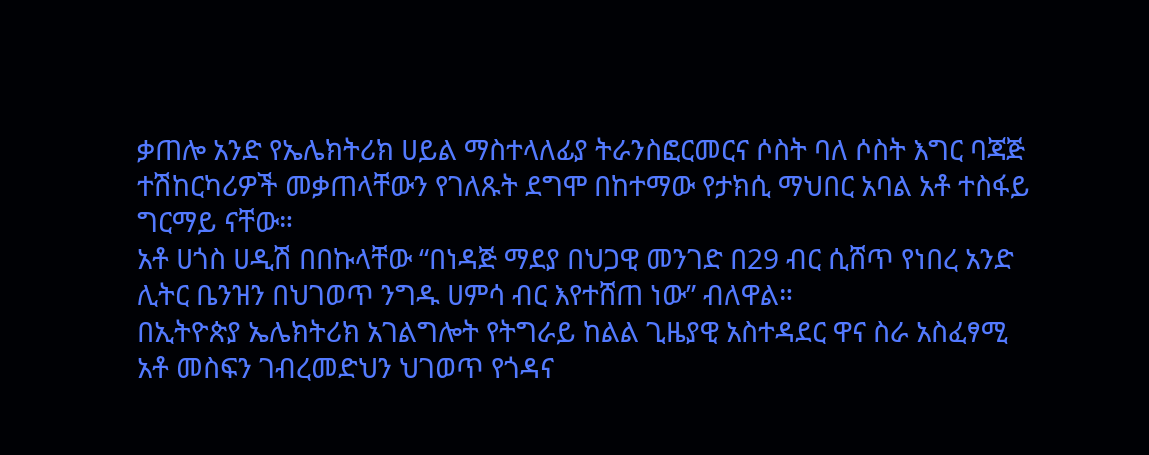ቃጠሎ አንድ የኤሌክትሪክ ሀይል ማስተላለፊያ ትራንስፎርመርና ሶስት ባለ ሶስት እግር ባጃጅ ተሽከርካሪዎች መቃጠላቸውን የገለጹት ደግሞ በከተማው የታክሲ ማህበር አባል አቶ ተስፋይ ግርማይ ናቸው።
አቶ ሀጎስ ሀዲሽ በበኩላቸው “በነዳጅ ማደያ በህጋዊ መንገድ በ29 ብር ሲሸጥ የነበረ አንድ ሊትር ቤንዝን በህገወጥ ንግዱ ሀምሳ ብር እየተሸጠ ነው” ብለዋል።
በኢትዮጵያ ኤሌክትሪክ አገልግሎት የትግራይ ከልል ጊዜያዊ አስተዳደር ዋና ስራ አስፈፃሚ አቶ መስፍን ገብረመድህን ህገወጥ የጎዳና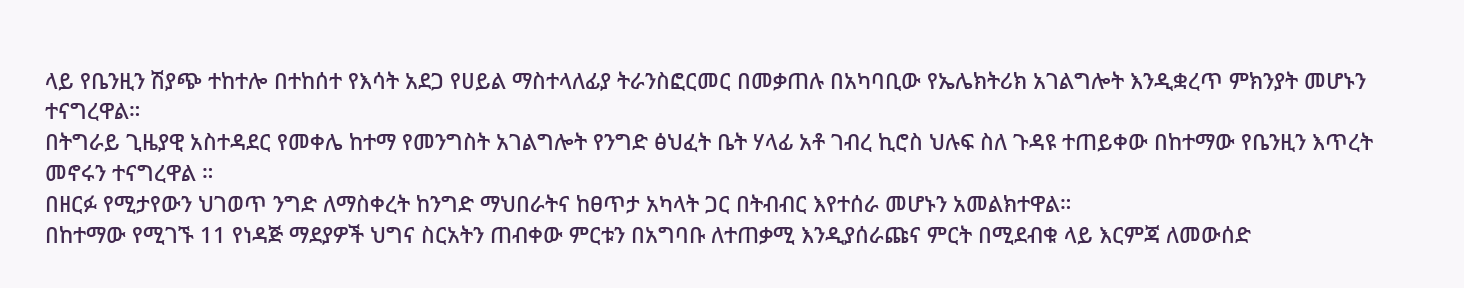ላይ የቤንዚን ሽያጭ ተከተሎ በተከሰተ የእሳት አደጋ የሀይል ማስተላለፊያ ትራንስፎርመር በመቃጠሉ በአካባቢው የኤሌክትሪክ አገልግሎት እንዲቋረጥ ምክንያት መሆኑን ተናግረዋል።
በትግራይ ጊዜያዊ አስተዳደር የመቀሌ ከተማ የመንግስት አገልግሎት የንግድ ፅህፈት ቤት ሃላፊ አቶ ገብረ ኪሮስ ህሉፍ ስለ ጉዳዩ ተጠይቀው በከተማው የቤንዚን እጥረት መኖሩን ተናግረዋል ።
በዘርፉ የሚታየውን ህገወጥ ንግድ ለማስቀረት ከንግድ ማህበራትና ከፀጥታ አካላት ጋር በትብብር እየተሰራ መሆኑን አመልክተዋል።
በከተማው የሚገኙ 11 የነዳጅ ማደያዎች ህግና ስርአትን ጠብቀው ምርቱን በአግባቡ ለተጠቃሚ እንዲያሰራጩና ምርት በሚደብቁ ላይ እርምጃ ለመውሰድ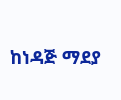ከነዳጅ ማደያ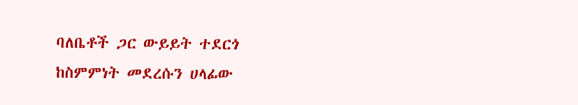ባለቤቶች ጋር ውይይት ተደርጎ ከስምምነት መደረሱን ሀላፊው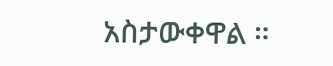አስታውቀዋል ።